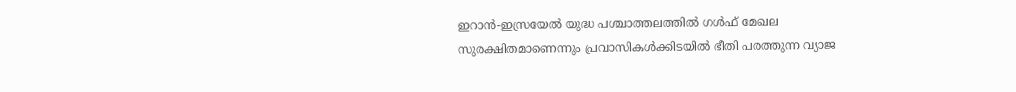ഇറാൻ-ഇസ്രയേൽ യുദ്ധ പശ്ചാത്തലത്തിൽ ഗൾഫ് മേഖല സുരക്ഷിതമാണെന്നും പ്രവാസികൾക്കിടയിൽ ഭീതി പരത്തുന്ന വ്യാജ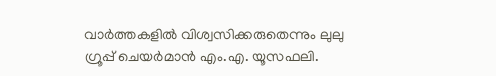വാർത്തകളിൽ വിശ്വസിക്കരുതെന്നും ലുലു ഗ്രൂപ്പ് ചെയർമാൻ എം.എ. യൂസഫലി.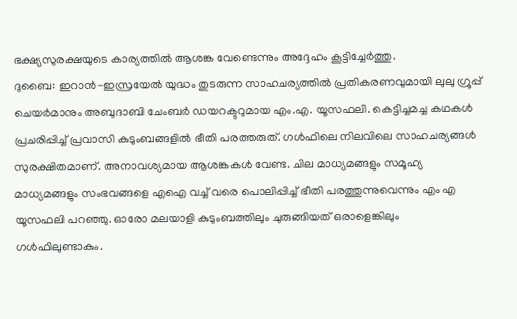ഭക്ഷ്യസുരക്ഷയുടെ കാര്യത്തിൽ ആശങ്ക വേണ്ടെന്നും അദ്ദേഹം കൂട്ടിച്ചേർത്തു.
ദുബൈ: ഇറാൻ-ഇസ്രയേൽ യുദ്ധം തുടരുന്ന സാഹചര്യത്തിൽ പ്രതികരണവുമായി ലുലു ഗ്രൂപ്പ് ചെയർമാനും അബുദാബി ചേംബർ ഡയറക്ടറുമായ എം.എ. യൂസഫലി. കെട്ടിച്ചമച്ച കഥകൾ പ്രചരിപ്പിച്ച് പ്രവാസി കുടുംബങ്ങളിൽ ഭീതി പരത്തരുത്. ഗൾഫിലെ നിലവിലെ സാഹചര്യങ്ങൾ സുരക്ഷിതമാണ്. അനാവശ്യമായ ആശങ്കകൾ വേണ്ട. ചില മാധ്യമങ്ങളും സമൂഹ്യ മാധ്യമങ്ങളും സംഭവങ്ങളെ എഐ വച്ച് വരെ പൊലിപ്പിച്ച് ഭീതി പരത്തുന്നുവെന്നും എം എ യൂസഫലി പറഞ്ഞു. ഓരോ മലയാളി കുടുംബത്തിലും ചുരുങ്ങിയത് ഒരാളെങ്കിലും ഗൾഫിലുണ്ടാകും.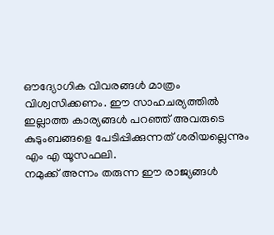ഔദ്യോഗിക വിവരങ്ങൾ മാത്രം വിശ്വസിക്കണം. ഈ സാഹചര്യത്തിൽ ഇല്ലാത്ത കാര്യങ്ങൾ പറഞ്ഞ് അവരുടെ കുടുംബങ്ങളെ പേടിപ്പിക്കുന്നത് ശരിയല്ലെന്നും എം എ യൂസഫലി.
നമുക്ക് അന്നം തരുന്ന ഈ രാജ്യങ്ങൾ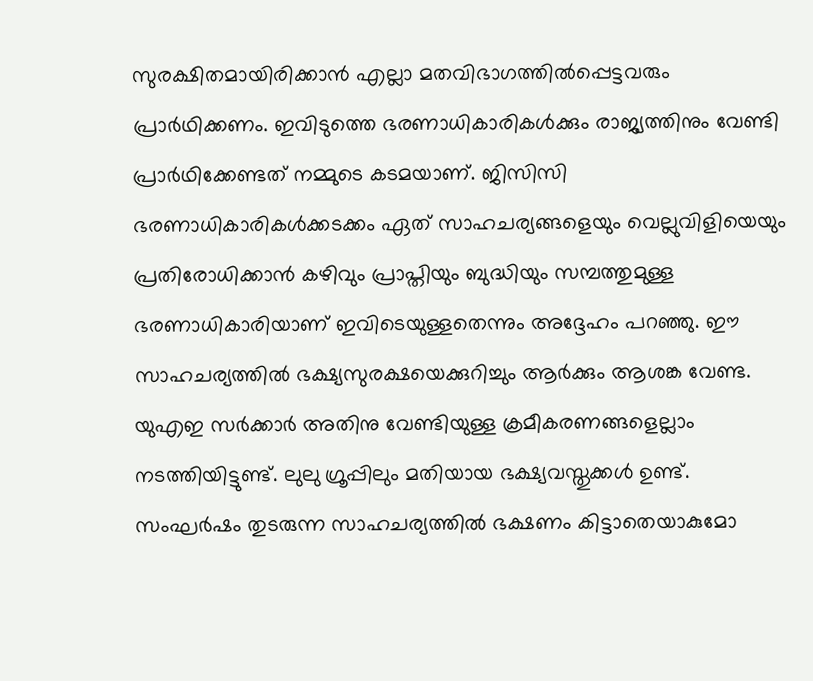സുരക്ഷിതമായിരിക്കാൻ എല്ലാ മതവിഭാഗത്തിൽപ്പെട്ടവരും പ്രാർഥിക്കണം. ഇവിടുത്തെ ഭരണാധികാരികൾക്കും രാജ്യത്തിനും വേണ്ടി പ്രാർഥിക്കേണ്ടത് നമ്മുടെ കടമയാണ്. ജിസിസി ഭരണാധികാരികൾക്കടക്കം ഏത് സാഹചര്യങ്ങളെയും വെല്ലുവിളിയെയും പ്രതിരോധിക്കാൻ കഴിവും പ്രാപ്തിയും ബുദ്ധിയും സമ്പത്തുമുള്ള ഭരണാധികാരിയാണ് ഇവിടെയുള്ളതെന്നും അദ്ദേഹം പറഞ്ഞു. ഈ സാഹചര്യത്തിൽ ഭക്ഷ്യസുരക്ഷയെക്കുറിച്ചും ആർക്കും ആശങ്ക വേണ്ട. യുഎഇ സർക്കാർ അതിനു വേണ്ടിയുള്ള ക്രമീകരണങ്ങളെല്ലാം നടത്തിയിട്ടുണ്ട്. ലുലു ഗ്രൂപ്പിലും മതിയായ ഭക്ഷ്യവസ്തുക്കൾ ഉണ്ട്.
സംഘർഷം തുടരുന്ന സാഹചര്യത്തിൽ ഭക്ഷണം കിട്ടാതെയാകുമോ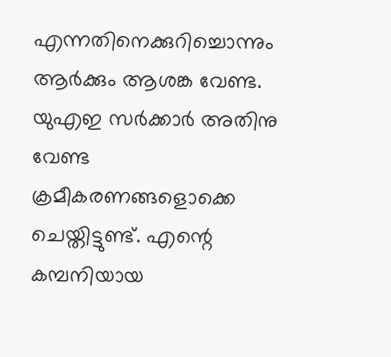എന്നതിനെക്കുറിച്ചൊന്നും ആർക്കും ആശങ്ക വേണ്ട. യുഎഇ സർക്കാർ അതിനു വേണ്ട ക്രമീകരണങ്ങളൊക്കെ ചെയ്തിട്ടുണ്ട്. എന്റെ കമ്പനിയായ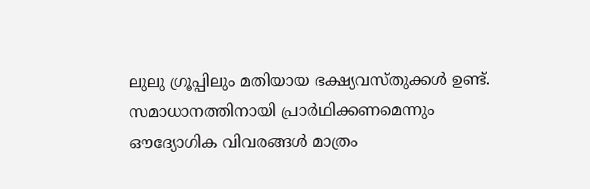ലുലു ഗ്രൂപ്പിലും മതിയായ ഭക്ഷ്യവസ്തുക്കൾ ഉണ്ട്. സമാധാനത്തിനായി പ്രാർഥിക്കണമെന്നും ഔദ്യോഗിക വിവരങ്ങൾ മാത്രം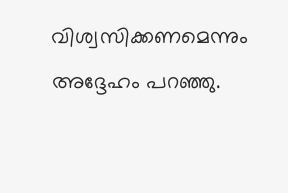വിശ്വസിക്കണമെന്നും അദ്ദേഹം പറഞ്ഞു.